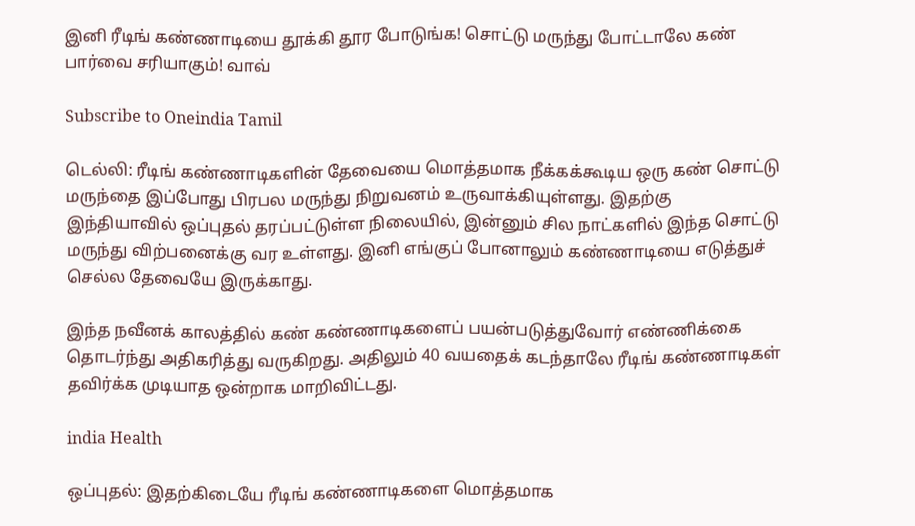இனி ரீடிங் கண்ணாடியை தூக்கி தூர போடுங்க! சொட்டு மருந்து போட்டாலே கண் பார்வை சரியாகும்! வாவ்

Subscribe to Oneindia Tamil

டெல்லி: ரீடிங் கண்ணாடிகளின் தேவையை மொத்தமாக நீக்கக்கூடிய ஒரு கண் சொட்டு மருந்தை இப்போது பிரபல மருந்து நிறுவனம் உருவாக்கியுள்ளது. இதற்கு இந்தியாவில் ஒப்புதல் தரப்பட்டுள்ள நிலையில், இன்னும் சில நாட்களில் இந்த சொட்டு மருந்து விற்பனைக்கு வர உள்ளது. இனி எங்குப் போனாலும் கண்ணாடியை எடுத்துச் செல்ல தேவையே இருக்காது.

இந்த நவீனக் காலத்தில் கண் கண்ணாடிகளைப் பயன்படுத்துவோர் எண்ணிக்கை தொடர்ந்து அதிகரித்து வருகிறது. அதிலும் 40 வயதைக் கடந்தாலே ரீடிங் கண்ணாடிகள் தவிர்க்க முடியாத ஒன்றாக மாறிவிட்டது.

india Health

ஒப்புதல்: இதற்கிடையே ரீடிங் கண்ணாடிகளை மொத்தமாக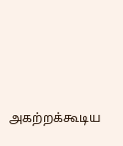அகற்றக்கூடிய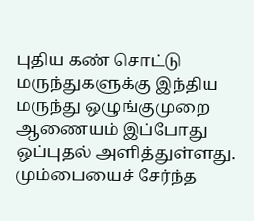புதிய கண் சொட்டு மருந்துகளுக்கு இந்திய மருந்து ஒழுங்குமுறை ஆணையம் இப்போது ஒப்புதல் அளித்துள்ளது. மும்பையைச் சேர்ந்த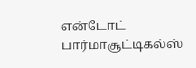என்டோட் பார்மாசூட்டிகல்ஸ்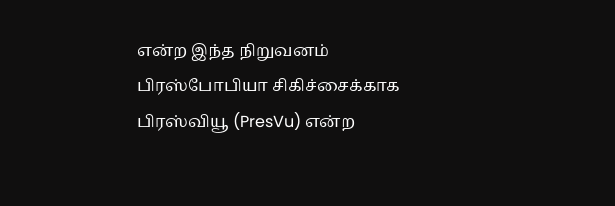என்ற இந்த நிறுவனம் பிரஸ்போபியா சிகிச்சைக்காக பிரஸ்வியூ (PresVu) என்ற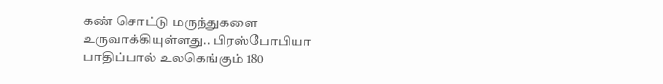கண் சொட்டு மருந்துகளை உருவாக்கியுள்ளது.. பிரஸ்போபியா பாதிப்பால் உலகெங்கும் 180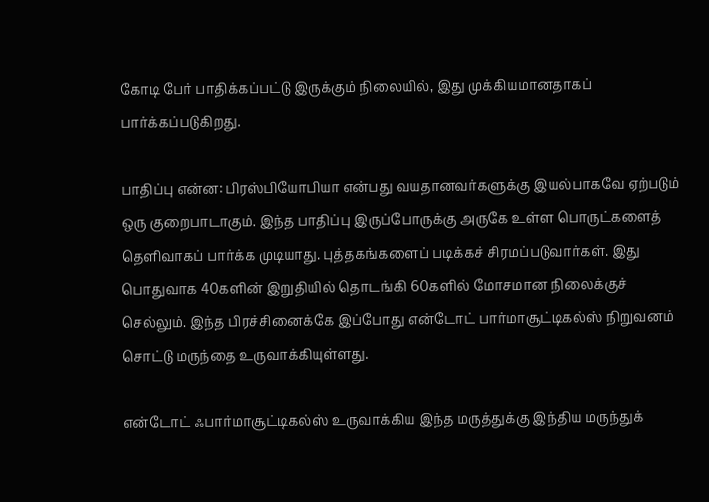கோடி பேர் பாதிக்கப்பட்டு இருக்கும் நிலையில், இது முக்கியமானதாகப் பார்க்கப்படுகிறது.

பாதிப்பு என்ன: பிரஸ்பியோபியா என்பது வயதானவர்களுக்கு இயல்பாகவே ஏற்படும் ஒரு குறைபாடாகும். இந்த பாதிப்பு இருப்போருக்கு அருகே உள்ள பொருட்களைத் தெளிவாகப் பார்க்க முடியாது. புத்தகங்களைப் படிக்கச் சிரமப்படுவார்கள். இது பொதுவாக 40களின் இறுதியில் தொடங்கி 60களில் மோசமான நிலைக்குச் செல்லும். இந்த பிரச்சினைக்கே இப்போது என்டோட் பார்மாசூட்டிகல்ஸ் நிறுவனம் சொட்டு மருந்தை உருவாக்கியுள்ளது.

என்டோட் ஃபார்மாசூட்டிகல்ஸ் உருவாக்கிய இந்த மருத்துக்கு இந்திய மருந்துக்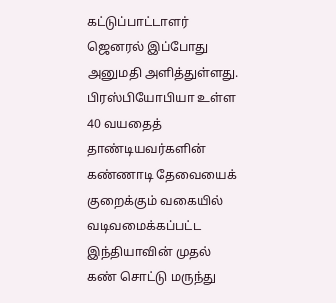கட்டுப்பாட்டாளர் ஜெனரல் இப்போது அனுமதி அளித்துள்ளது. பிரஸ்பியோபியா உள்ள 40 வயதைத் தாண்டியவர்களின் கண்ணாடி தேவையைக் குறைக்கும் வகையில் வடிவமைக்கப்பட்ட இந்தியாவின் முதல் கண் சொட்டு மருந்து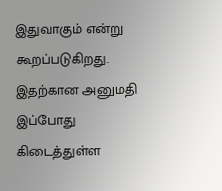இதுவாகும் என்று கூறப்படுகிறது. இதற்கான அனுமதி இப்போது கிடைத்துள்ள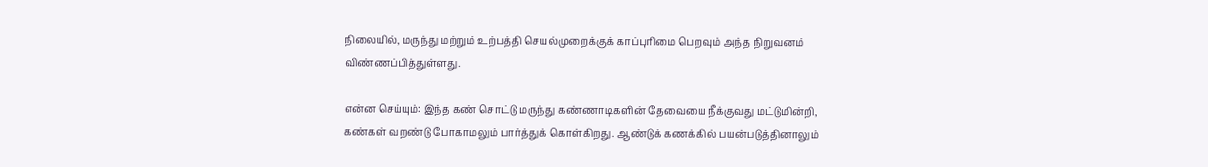நிலையில், மருந்து மற்றும் உற்பத்தி செயல்முறைக்குக் காப்புரிமை பெறவும் அந்த நிறுவனம் விண்ணப்பித்துள்ளது.

என்ன செய்யும்: இந்த கண் சொட்டு மருந்து கண்ணாடிகளின் தேவையை நீக்குவது மட்டுமின்றி, கண்கள் வறண்டு போகாமலும் பார்த்துக் கொள்கிறது. ஆண்டுக் கணக்கில் பயன்படுத்தினாலும்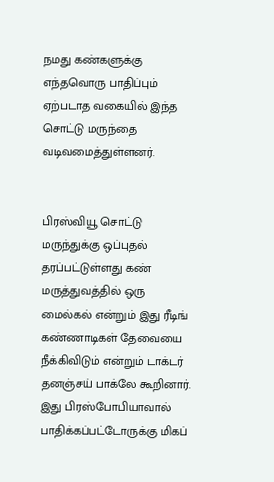நமது கண்களுக்கு எந்தவொரு பாதிப்பும் ஏற்படாத வகையில் இந்த சொட்டு மருந்தை வடிவமைத்துள்ளனர்.


பிரஸ்வியூ சொட்டு மருந்துக்கு ஒப்புதல் தரப்பட்டுள்ளது கண் மருத்துவத்தில் ஒரு மைல்கல் என்றும் இது ரீடிங் கண்ணாடிகள் தேவையை நீக்கிவிடும் என்றும் டாக்டர் தனஞ்சய் பாக்லே கூறினார். இது பிரஸ்போபியாவால் பாதிக்கப்பட்டோருக்கு மிகப்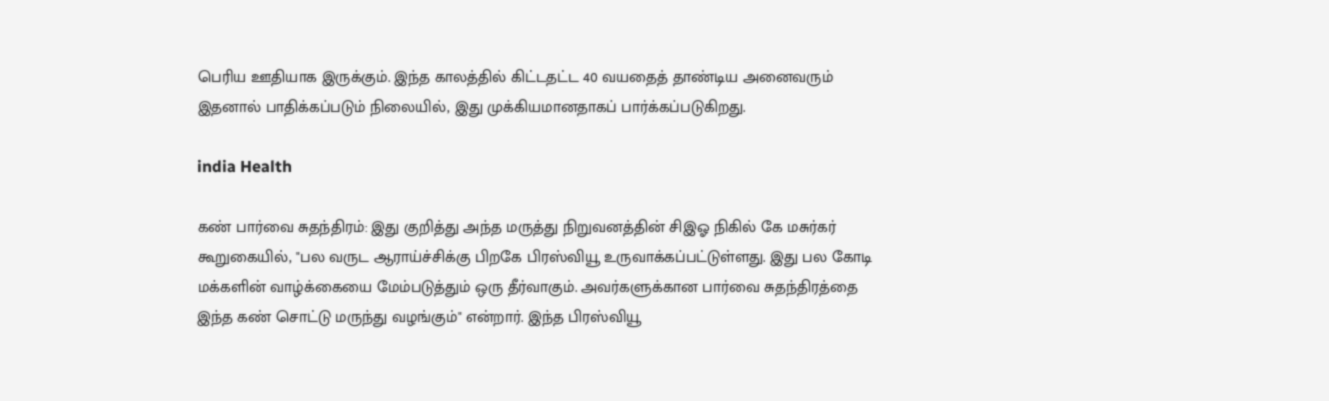பெரிய ஊதியாக இருக்கும். இந்த காலத்தில் கிட்டதட்ட 40 வயதைத் தாண்டிய அனைவரும் இதனால் பாதிக்கப்படும் நிலையில், இது முக்கியமானதாகப் பார்க்கப்படுகிறது.

india Health

கண் பார்வை சுதந்திரம்: இது குறித்து அந்த மருத்து நிறுவனத்தின் சிஇஓ நிகில் கே மசுர்கர் கூறுகையில், "பல வருட ஆராய்ச்சிக்கு பிறகே பிரஸ்வியூ உருவாக்கப்பட்டுள்ளது. இது பல கோடி மக்களின் வாழ்க்கையை மேம்படுத்தும் ஒரு தீர்வாகும். அவர்களுக்கான பார்வை சுதந்திரத்தை இந்த கண் சொட்டு மருந்து வழங்கும்" என்றார். இந்த பிரஸ்வியூ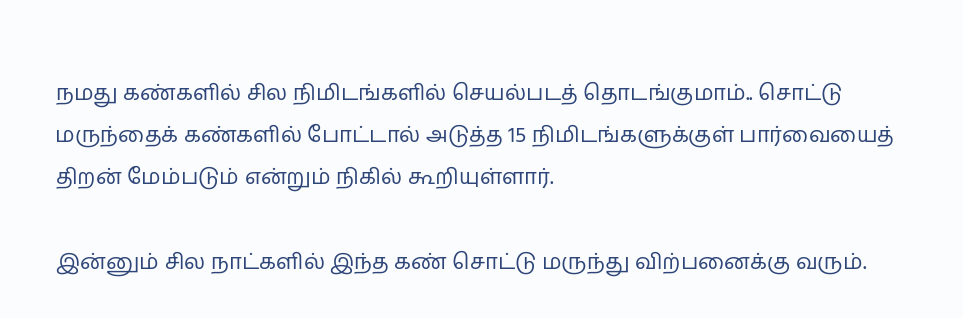நமது கண்களில் சில நிமிடங்களில் செயல்படத் தொடங்குமாம்.. சொட்டு மருந்தைக் கண்களில் போட்டால் அடுத்த 15 நிமிடங்களுக்குள் பார்வையைத் திறன் மேம்படும் என்றும் நிகில் கூறியுள்ளார்.

இன்னும் சில நாட்களில் இந்த கண் சொட்டு மருந்து விற்பனைக்கு வரும்.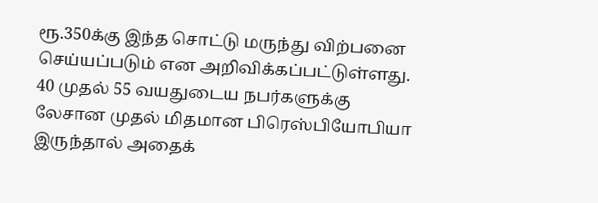ரூ.350க்கு இந்த சொட்டு மருந்து விற்பனை செய்யப்படும் என அறிவிக்கப்பட்டுள்ளது. 40 முதல் 55 வயதுடைய நபர்களுக்கு லேசான முதல் மிதமான பிரெஸ்பியோபியா இருந்தால் அதைக்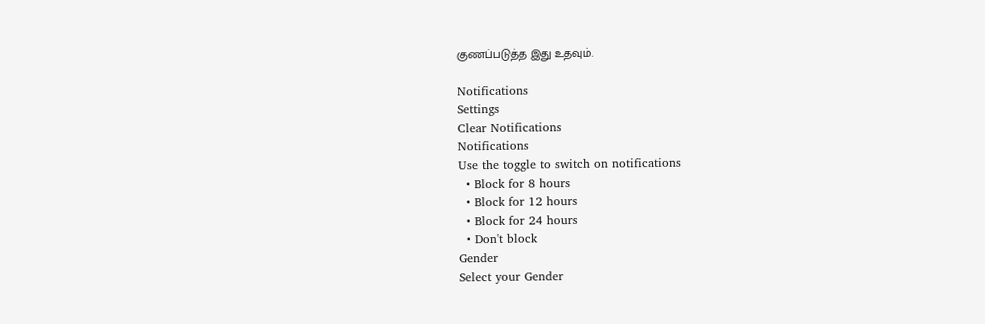குணப்படுத்த இது உதவும்.

Notifications
Settings
Clear Notifications
Notifications
Use the toggle to switch on notifications
  • Block for 8 hours
  • Block for 12 hours
  • Block for 24 hours
  • Don't block
Gender
Select your Gender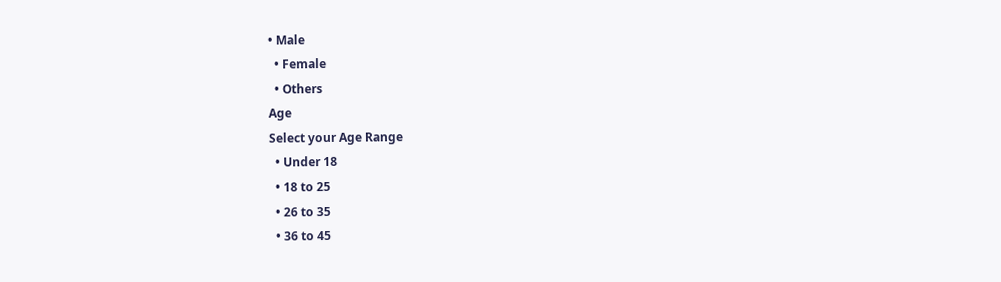• Male
  • Female
  • Others
Age
Select your Age Range
  • Under 18
  • 18 to 25
  • 26 to 35
  • 36 to 45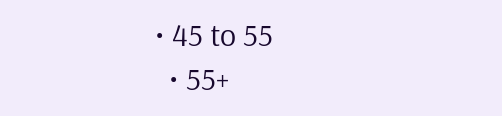• 45 to 55
  • 55+